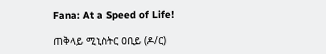Fana: At a Speed of Life!

ጠቅላይ ሚኒስትር ዐቢይ (ዶ/ር)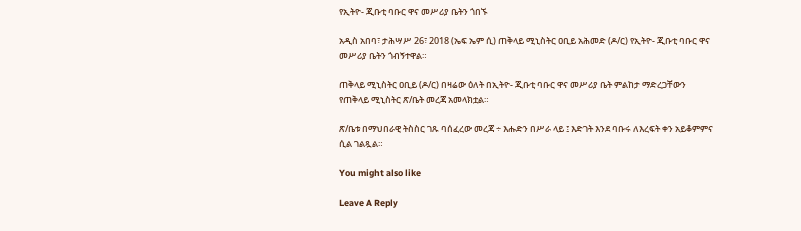የኢትዮ- ጂቡቲ ባቡር ዋና መሥሪያ ቤትን ጎበኙ

አዲስ አበባ፣ ታሕሣሥ 26፣ 2018 (ኤፍ ኤም ሲ) ጠቅላይ ሚኒስትር ዐቢይ አሕመድ (ዶ/ር) የኢትዮ- ጂቡቲ ባቡር ዋና መሥሪያ ቤትን ጎብኝተዋል።

ጠቅላይ ሚኒስትር ዐቢይ (ዶ/ር) በዛሬው ዕለት በኢትዮ- ጂቡቲ ባቡር ዋና መሥሪያ ቤት ምልከታ ማድረጋቸውን የጠቅላይ ሚኒስትር ጽ/ቤት መረጃ አመላክቷል።

ጽ/ቤቱ በማህበራዊ ትስስር ገጹ ባሰፈረው መረጃ ÷ እሑድን በሥራ ላይ ፤ እድገት እንደ ባቡሩ ለእረፍት ቀን አይቆምምና ሲል ገልጿል።

You might also like

Leave A Reply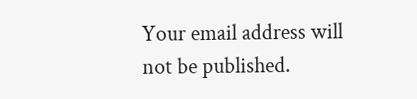Your email address will not be published.